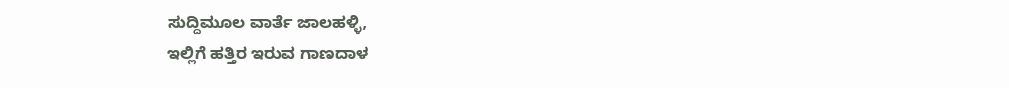ಸುದ್ದಿಮೂಲ ವಾರ್ತೆ ಜಾಲಹಳ್ಳಿ,
ಇಲ್ಲಿಗೆ ಹತ್ತಿರ ಇರುವ ಗಾಣದಾಳ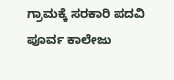ಗ್ರಾಮಕ್ಕೆ ಸರಕಾರಿ ಪದವಿ ಪೂರ್ವ ಕಾಲೇಜು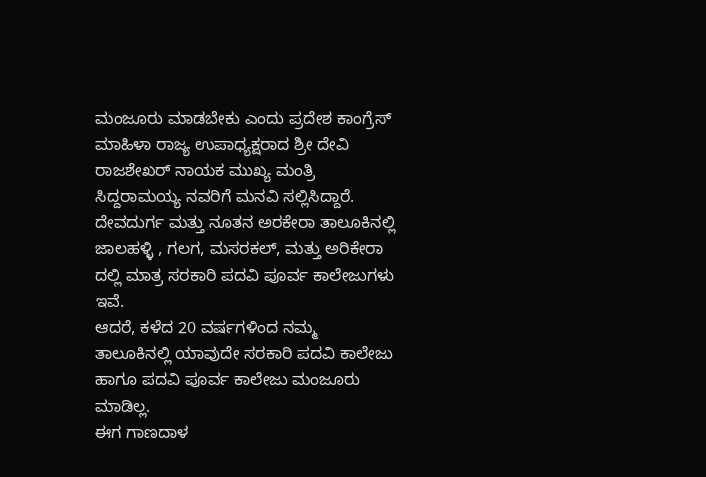ಮಂಜೂರು ಮಾಡಬೇಕು ಎಂದು ಪ್ರದೇಶ ಕಾಂಗ್ರೆಸ್ ಮಾಹಿಳಾ ರಾಜ್ಯ ಉಪಾಧ್ಯಕ್ಷರಾದ ಶ್ರೀ ದೇವಿ ರಾಜಶೇಖರ್ ನಾಯಕ ಮುಖ್ಯ ಮಂತ್ರಿ ಸಿದ್ದರಾಮಯ್ಯ ನವರಿಗೆ ಮನವಿ ಸಲ್ಲಿಸಿದ್ದಾರೆ.
ದೇವದುರ್ಗ ಮತ್ತು ನೂತನ ಅರಕೇರಾ ತಾಲೂಕಿನಲ್ಲಿ ಜಾಲಹಳ್ಳಿ , ಗಲಗ, ಮಸರಕಲ್, ಮತ್ತು ಅರಿಕೇರಾ ದಲ್ಲಿ ಮಾತ್ರ ಸರಕಾರಿ ಪದವಿ ಪೂರ್ವ ಕಾಲೇಜುಗಳು ಇವೆ.
ಆದರೆ, ಕಳೆದ 20 ವರ್ಷಗಳಿಂದ ನಮ್ಮ ತಾಲೂಕಿನಲ್ಲಿ ಯಾವುದೇ ಸರಕಾರಿ ಪದವಿ ಕಾಲೇಜು ಹಾಗೂ ಪದವಿ ಪೂರ್ವ ಕಾಲೇಜು ಮಂಜೂರು ಮಾಡಿಲ್ಲ.
ಈಗ ಗಾಣದಾಳ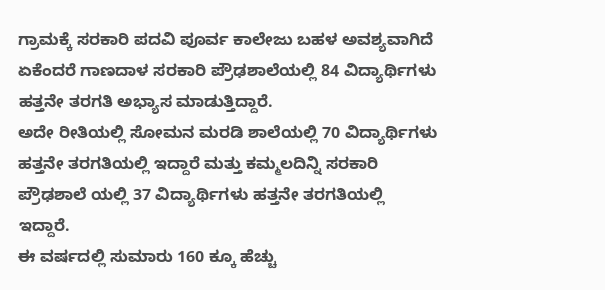ಗ್ರಾಮಕ್ಕೆ ಸರಕಾರಿ ಪದವಿ ಪೂರ್ವ ಕಾಲೇಜು ಬಹಳ ಅವಶ್ಯವಾಗಿದೆ ಏಕೆಂದರೆ ಗಾಣದಾಳ ಸರಕಾರಿ ಪ್ರೌಢಶಾಲೆಯಲ್ಲಿ 84 ವಿದ್ಯಾರ್ಥಿಗಳು ಹತ್ತನೇ ತರಗತಿ ಅಭ್ಯಾಸ ಮಾಡುತ್ತಿದ್ದಾರೆ.
ಅದೇ ರೀತಿಯಲ್ಲಿ ಸೋಮನ ಮರಡಿ ಶಾಲೆಯಲ್ಲಿ 70 ವಿದ್ಯಾರ್ಥಿಗಳು ಹತ್ತನೇ ತರಗತಿಯಲ್ಲಿ ಇದ್ದಾರೆ ಮತ್ತು ಕಮ್ಮಲದಿನ್ನಿ ಸರಕಾರಿ ಪ್ರೌಢಶಾಲೆ ಯಲ್ಲಿ 37 ವಿದ್ಯಾರ್ಥಿಗಳು ಹತ್ತನೇ ತರಗತಿಯಲ್ಲಿ ಇದ್ದಾರೆ.
ಈ ವರ್ಷದಲ್ಲಿ ಸುಮಾರು 160 ಕ್ಕೂ ಹೆಚ್ಚು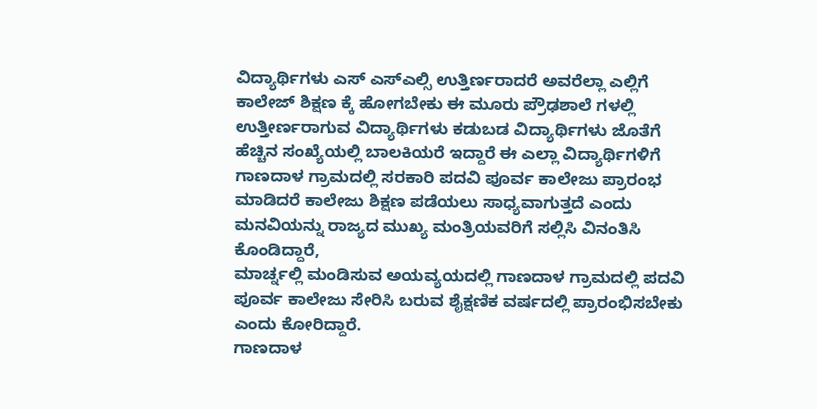ವಿದ್ಯಾರ್ಥಿಗಳು ಎಸ್ ಎಸ್ಎಲ್ಸಿ ಉತ್ತಿರ್ಣರಾದರೆ ಅವರೆಲ್ಲಾ ಎಲ್ಲಿಗೆ ಕಾಲೇಜ್ ಶಿಕ್ಷಣ ಕ್ಕೆ ಹೋಗಬೇಕು ಈ ಮೂರು ಪ್ರೌಢಶಾಲೆ ಗಳಲ್ಲಿ ಉತ್ತೀರ್ಣರಾಗುವ ವಿದ್ಯಾರ್ಥಿಗಳು ಕಡುಬಡ ವಿದ್ಯಾರ್ಥಿಗಳು ಜೊತೆಗೆ ಹೆಚ್ಚಿನ ಸಂಖ್ಯೆಯಲ್ಲಿ ಬಾಲಕಿಯರೆ ಇದ್ದಾರೆ ಈ ಎಲ್ಲಾ ವಿದ್ಯಾರ್ಥಿಗಳಿಗೆ ಗಾಣದಾಳ ಗ್ರಾಮದಲ್ಲಿ ಸರಕಾರಿ ಪದವಿ ಪೂರ್ವ ಕಾಲೇಜು ಪ್ರಾರಂಭ ಮಾಡಿದರೆ ಕಾಲೇಜು ಶಿಕ್ಷಣ ಪಡೆಯಲು ಸಾಧ್ಯವಾಗುತ್ತದೆ ಎಂದು ಮನವಿಯನ್ನು ರಾಜ್ಯದ ಮುಖ್ಯ ಮಂತ್ರಿಯವರಿಗೆ ಸಲ್ಲಿಸಿ ವಿನಂತಿಸಿ ಕೊಂಡಿದ್ದಾರೆ,
ಮಾರ್ಚ್ನಲ್ಲಿ ಮಂಡಿಸುವ ಅಯವ್ಯಯದಲ್ಲಿ ಗಾಣದಾಳ ಗ್ರಾಮದಲ್ಲಿ ಪದವಿ ಪೂರ್ವ ಕಾಲೇಜು ಸೇರಿಸಿ ಬರುವ ಶೈಕ್ಷಣಿಕ ವರ್ಷದಲ್ಲಿ ಪ್ರಾರಂಭಿಸಬೇಕು ಎಂದು ಕೋರಿದ್ದಾರೆ.
ಗಾಣದಾಳ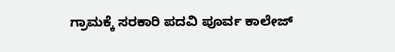ಗ್ರಾಮಕ್ಕೆ ಸರಕಾರಿ ಪದವಿ ಪೂರ್ವ ಕಾಲೇಜ್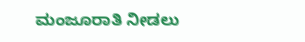ಮಂಜೂರಾತಿ ನೀಡಲು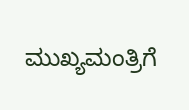ಮುಖ್ಯಮಂತ್ರಿಗೆ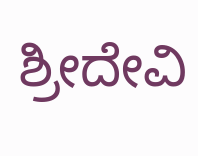ಶ್ರೀದೇವಿ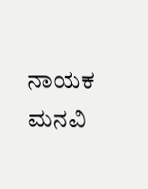ನಾಯಕ ಮನವಿ